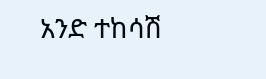አንድ ተከሳሽ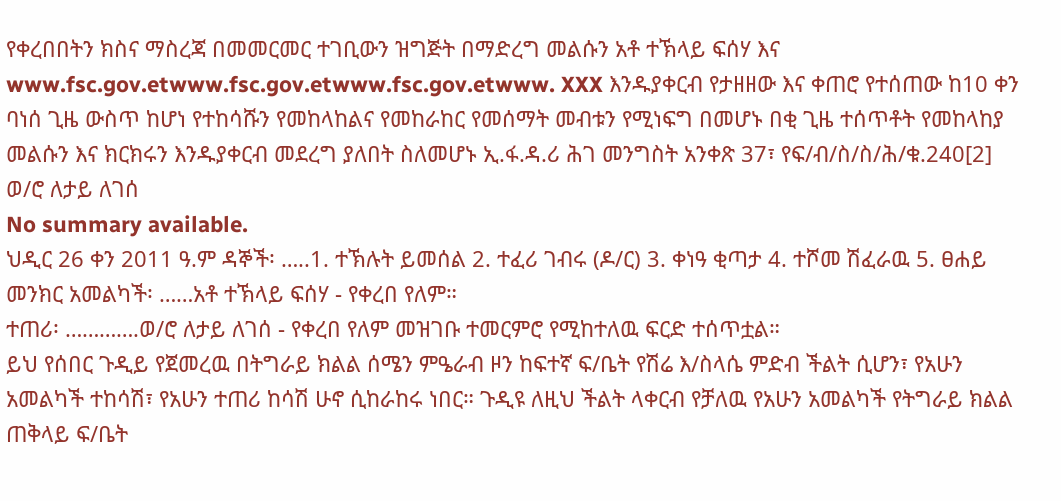የቀረበበትን ክስና ማስረጃ በመመርመር ተገቢውን ዝግጅት በማድረግ መልሱን አቶ ተኽላይ ፍሰሃ እና www.fsc.gov.etwww.fsc.gov.etwww.fsc.gov.etwww. XXX እንዱያቀርብ የታዘዘው እና ቀጠሮ የተሰጠው ከ10 ቀን ባነሰ ጊዜ ውስጥ ከሆነ የተከሳሹን የመከላከልና የመከራከር የመሰማት መብቱን የሚነፍግ በመሆኑ በቂ ጊዜ ተሰጥቶት የመከላከያ መልሱን እና ክርክሩን እንዱያቀርብ መደረግ ያለበት ስለመሆኑ ኢ.ፋ.ዳ.ሪ ሕገ መንግስት አንቀጽ 37፣ የፍ/ብ/ስ/ስ/ሕ/ቁ.240[2] ወ/ሮ ለታይ ለገሰ
No summary available.
ህዲር 26 ቀን 2011 ዓ.ም ዳኞች፡ …..1. ተኽሉት ይመሰል 2. ተፈሪ ገብሩ (ዶ/ር) 3. ቀነዓ ቂጣታ 4. ተሾመ ሽፈራዉ 5. ፀሐይ መንክር አመልካች፡ ……አቶ ተኽላይ ፍሰሃ - የቀረበ የለም።
ተጠሪ፡ ………….ወ/ሮ ለታይ ለገሰ - የቀረበ የለም መዝገቡ ተመርምሮ የሚከተለዉ ፍርድ ተሰጥቷል።
ይህ የሰበር ጉዲይ የጀመረዉ በትግራይ ክልል ሰሜን ምዔራብ ዞን ከፍተኛ ፍ/ቤት የሽሬ እ/ስላሴ ምድብ ችልት ሲሆን፣ የአሁን አመልካች ተከሳሽ፣ የአሁን ተጠሪ ከሳሽ ሁኖ ሲከራከሩ ነበር። ጉዲዩ ለዚህ ችልት ላቀርብ የቻለዉ የአሁን አመልካች የትግራይ ክልል ጠቅላይ ፍ/ቤት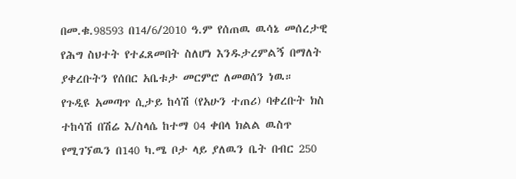በመ.ቁ.98593 በ14/6/2010 ዓ.ም የሰጠዉ ዉሳኔ መሰረታዊ የሕግ ስህተት የተፈጸመበት ስለሆነ እንዱታረምልኝ በማለት ያቀረቡትን የሰበር አቤቱታ መርምሮ ለመወሰን ነዉ።
የጉዲዩ አመጣጥ ሲታይ ከሳሽ (የአሁን ተጠሪ) ባቀረቡት ክስ ተከሳሽ በሽሬ እ/ስላሴ ከተማ 04 ቀበላ ክልል ዉስጥ የሚገኘዉን በ140 ካ.ሜ ቦታ ላይ ያለዉን ቤት በብር 250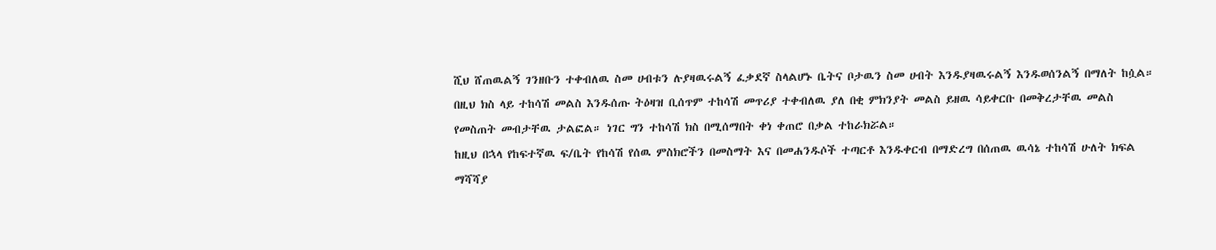ሺህ ሸጠዉልኝ ገንዘቡን ተቀብለዉ ስመ ሀብቱን ሉያዛዉሩልኝ ፈቃደኛ ስላልሆኑ ቤትና ቦታዉን ስመ ሀብት እንዱያዛዉሩልኝ እንዱወሰንልኝ በማለት ከሷል።
በዚህ ክስ ላይ ተከሳሽ መልስ እንዱሰጡ ትዕዛዝ ቢሰጥም ተከሳሽ መጥሪያ ተቀብለዉ ያለ በቂ ምክንያት መልስ ይዘዉ ሳይቀርቡ በመቅረታቸዉ መልስ የመስጠት መብታቸዉ ታልፎል። ነገር ግን ተከሳሽ ክስ በሚሰማበት ቀነ ቀጠሮ በቃል ተከራክሯል።
ከዚህ በኋላ የከፍተኛዉ ፍ/ቤት የከሳሽ የሰዉ ምስክሮችን በመስማት እና በመሐንዱሶች ተጣርቶ እንዱቀርብ በማድረግ በሰጠዉ ዉሳኔ ተከሳሽ ሁለት ክፍል ማሻሻያ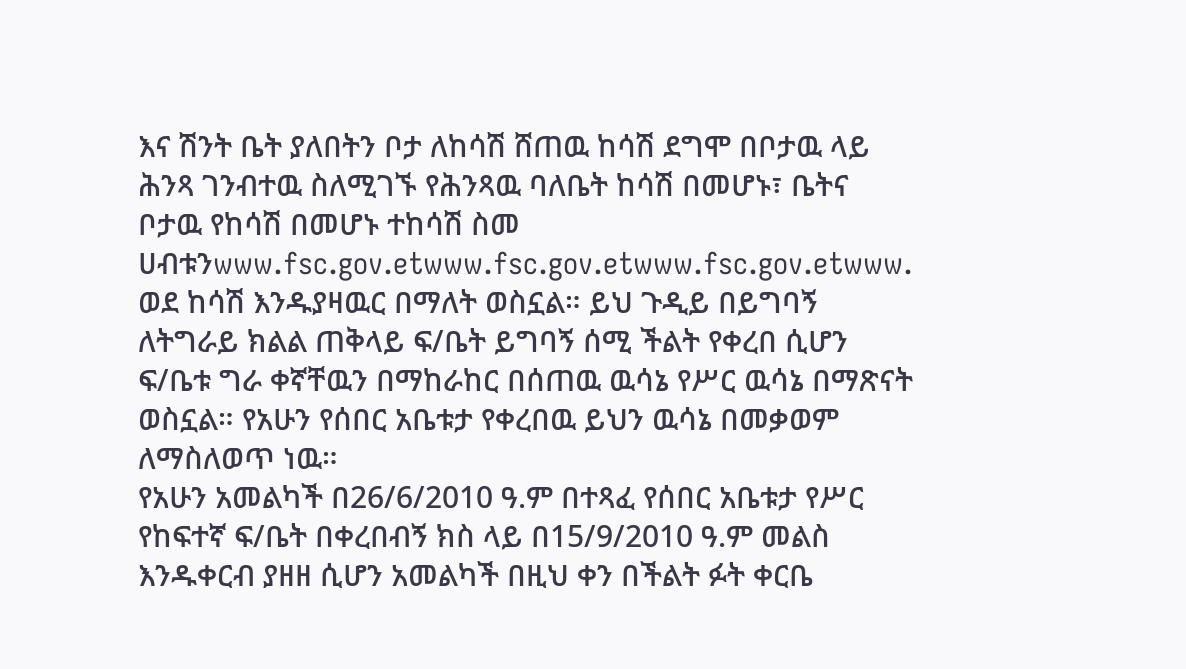እና ሽንት ቤት ያለበትን ቦታ ለከሳሽ ሸጠዉ ከሳሽ ደግሞ በቦታዉ ላይ ሕንጻ ገንብተዉ ስለሚገኙ የሕንጻዉ ባለቤት ከሳሽ በመሆኑ፣ ቤትና ቦታዉ የከሳሽ በመሆኑ ተከሳሽ ስመ ሀብቱንwww.fsc.gov.etwww.fsc.gov.etwww.fsc.gov.etwww.
ወደ ከሳሽ እንዱያዛዉር በማለት ወስኗል። ይህ ጉዲይ በይግባኝ ለትግራይ ክልል ጠቅላይ ፍ/ቤት ይግባኝ ሰሚ ችልት የቀረበ ሲሆን ፍ/ቤቱ ግራ ቀኛቸዉን በማከራከር በሰጠዉ ዉሳኔ የሥር ዉሳኔ በማጽናት ወስኗል። የአሁን የሰበር አቤቱታ የቀረበዉ ይህን ዉሳኔ በመቃወም ለማስለወጥ ነዉ።
የአሁን አመልካች በ26/6/2010 ዓ.ም በተጻፈ የሰበር አቤቱታ የሥር የከፍተኛ ፍ/ቤት በቀረበብኝ ክስ ላይ በ15/9/2010 ዓ.ም መልስ እንዱቀርብ ያዘዘ ሲሆን አመልካች በዚህ ቀን በችልት ፉት ቀርቤ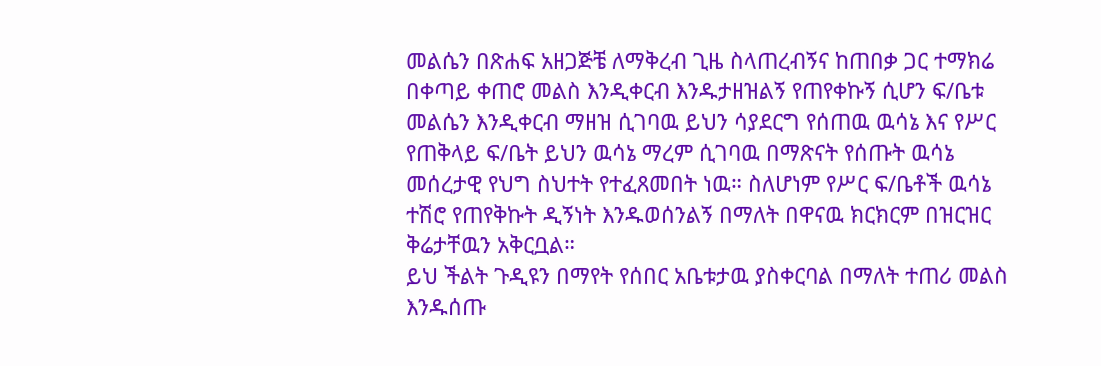መልሴን በጽሐፍ አዘጋጅቼ ለማቅረብ ጊዜ ስላጠረብኝና ከጠበቃ ጋር ተማክሬ በቀጣይ ቀጠሮ መልስ እንዲቀርብ እንዱታዘዝልኝ የጠየቀኩኝ ሲሆን ፍ/ቤቱ መልሴን እንዲቀርብ ማዘዝ ሲገባዉ ይህን ሳያደርግ የሰጠዉ ዉሳኔ እና የሥር የጠቅላይ ፍ/ቤት ይህን ዉሳኔ ማረም ሲገባዉ በማጽናት የሰጡት ዉሳኔ መሰረታዊ የህግ ስህተት የተፈጸመበት ነዉ። ስለሆነም የሥር ፍ/ቤቶች ዉሳኔ ተሽሮ የጠየቅኩት ዲኝነት እንዱወሰንልኝ በማለት በዋናዉ ክርክርም በዝርዝር ቅሬታቸዉን አቅርቧል።
ይህ ችልት ጉዲዩን በማየት የሰበር አቤቱታዉ ያስቀርባል በማለት ተጠሪ መልስ እንዱሰጡ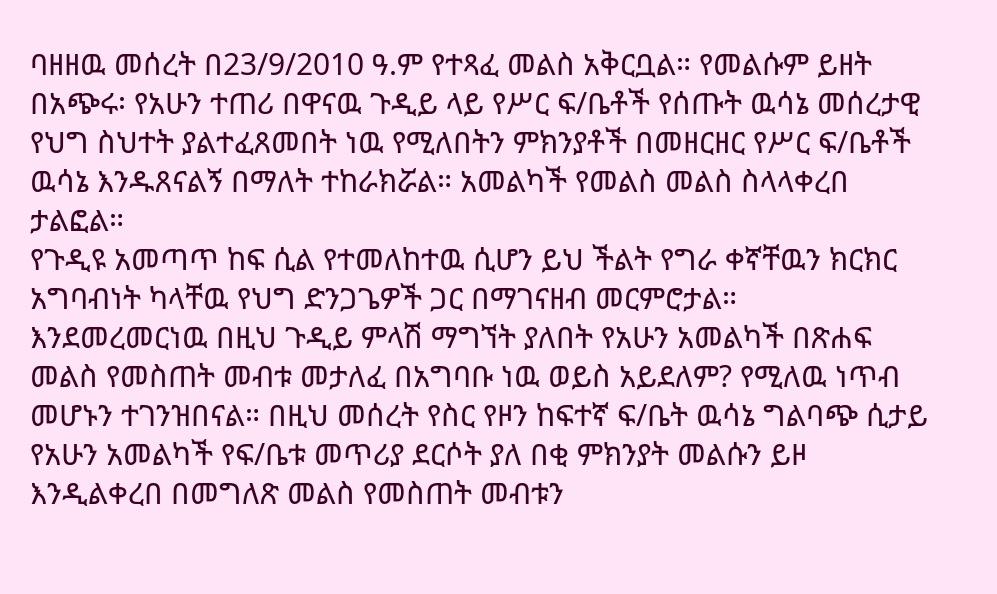ባዘዘዉ መሰረት በ23/9/2010 ዓ.ም የተጻፈ መልስ አቅርቧል። የመልሱም ይዘት በአጭሩ፡ የአሁን ተጠሪ በዋናዉ ጉዲይ ላይ የሥር ፍ/ቤቶች የሰጡት ዉሳኔ መሰረታዊ የህግ ስህተት ያልተፈጸመበት ነዉ የሚለበትን ምክንያቶች በመዘርዘር የሥር ፍ/ቤቶች ዉሳኔ እንዱጸናልኝ በማለት ተከራክሯል። አመልካች የመልስ መልስ ስላላቀረበ ታልፎል።
የጉዲዩ አመጣጥ ከፍ ሲል የተመለከተዉ ሲሆን ይህ ችልት የግራ ቀኛቸዉን ክርክር አግባብነት ካላቸዉ የህግ ድንጋጌዎች ጋር በማገናዘብ መርምሮታል።
እንደመረመርነዉ በዚህ ጉዲይ ምላሽ ማግኘት ያለበት የአሁን አመልካች በጽሐፍ መልስ የመስጠት መብቱ መታለፈ በአግባቡ ነዉ ወይስ አይደለም? የሚለዉ ነጥብ መሆኑን ተገንዝበናል። በዚህ መሰረት የስር የዞን ከፍተኛ ፍ/ቤት ዉሳኔ ግልባጭ ሲታይ የአሁን አመልካች የፍ/ቤቱ መጥሪያ ደርሶት ያለ በቂ ምክንያት መልሱን ይዞ እንዲልቀረበ በመግለጽ መልስ የመስጠት መብቱን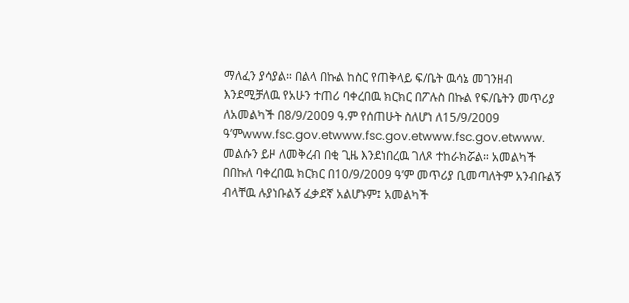ማለፈን ያሳያል። በልላ በኩል ከስር የጠቅላይ ፍ/ቤት ዉሳኔ መገንዘብ እንደሚቻለዉ የአሁን ተጠሪ ባቀረበዉ ክርክር በፖሉስ በኩል የፍ/ቤትን መጥሪያ ለአመልካች በ8/9/2009 ዓ.ም የሰጠሁት ስለሆነ ለ15/9/2009 ዓ’ምwww.fsc.gov.etwww.fsc.gov.etwww.fsc.gov.etwww.
መልሱን ይዞ ለመቅረብ በቂ ጊዜ እንደነበረዉ ገለጾ ተከራክሯል። አመልካች በበኩለ ባቀረበዉ ክርክር በ10/9/2009 ዓ’ም መጥሪያ ቢመጣለትም አንብቡልኝ ብላቸዉ ሉያነቡልኝ ፈቃደኛ አልሆኑም፤ አመልካች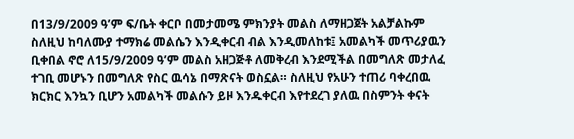በ13/9/2009 ዓ’ም ፍ/ቤት ቀርቦ በመታመሜ ምክንያት መልስ ለማዘጋጀት አልቻልኩም ስለዚህ ከባለሙያ ተማክሬ መልሴን እንዲቀርብ ብል እንዲመለከቱ፤ አመልካች መጥሪያዉን ቢቀበል ኖሮ ለ15/9/2009 ዓ’ም መልስ አዘጋጅቶ ለመቅረብ እንደሚችል በመግለጽ መታለፈ ተገቢ መሆኑን በመግለጽ የስር ዉሳኔ በማጽናት ወስኗል። ስለዚህ የአሁን ተጠሪ ባቀረበዉ ክርክር እንኳን ቢሆን አመልካች መልሱን ይዞ እንዱቀርብ እየተደረገ ያለዉ በስምንት ቀናት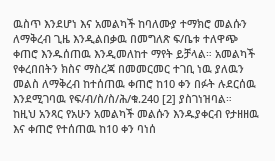ዉስጥ እንደሆነ እና አመልካች ከባለሙያ ተማክሮ መልሱን ለማቅረብ ጊዜ እንዲልበቃዉ በመግለጽ ፍ/ቤቱ ተለዋጭ ቀጠሮ እንዱሰጠዉ እንዲመለከተ ማየት ይቻላል። አመልካች የቀረበበትን ክስና ማስረጃ በመመርመር ተገቢ ነዉ ያለዉን መልስ ለማቅረብ ከተሰጠዉ ቀጠሮ ከ10 ቀን በፉት ሉደርሰዉ እንደሚገባዉ የፍ/ብ/ስ/ስ/ሕ/ቁ.240 [2] ያስገነዝባል።
ከዚህ አንጻር የአሁን አመልካች መልሱን እንዱያቀርብ የታዘዘዉ እና ቀጠሮ የተሰጠዉ ከ10 ቀን ባነሰ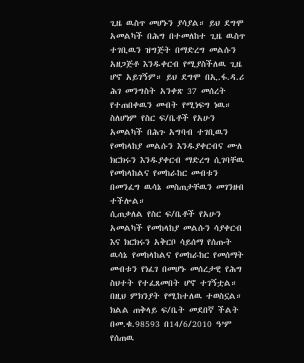ጊዜ ዉስጥ መሆኑን ያሳያል። ይህ ደግሞ አመልካች በሕግ በተመለከተ ጊዜ ዉስጥ ተገቢዉን ዝግጅት በማድረግ መልሱን አዘጋጅቶ እንዱቀርብ የሚያስችለዉ ጊዜ ሆኖ አይገኝም። ይህ ደግሞ በኢ.ፋ.ዳ.ሪ ሕገ መንግስት አንቀጽ 37 መሰረት የተጠበቀዉን መብት የሚነፍግ ነዉ። ስለሆነም የስር ፍ/ቤቶች የአሁን አመልካች በሕጉ አግባብ ተገቢዉን የመከላከያ መልሱን እንዱያቀርብና ሙለ ክርክሩን እንዱያቀርብ ማድረግ ሲገባቸዉ የመከላከልና የመከራከር መብቱን በመንፈግ ዉሳኔ መስጠታቸዉን መገንዘብ ተችሎል።
ሲጠቃለል የስር ፍ/ቤቶች የአሁን አመልካች የመከላከያ መልሱን ሳያቀርብ እና ክርክሩን አቅርቦ ሳይሰማ የሰጡት ዉሳኔ የመከላከልና የመከራከር የመሰማት መብቱን የነፈገ በመሆኑ መሰረታዊ የሕግ ስህተት የተፈጸመበት ሆኖ ተገኝቷል። በዚህ ምክንያት የሚከተለዉ ተወስኗል።
ክልል ጠቅላይ ፍ/ቤት መደበኛ ችልት በመ.ቁ.98593 በ14/6/2010 ዓ’ም የሰጠዉ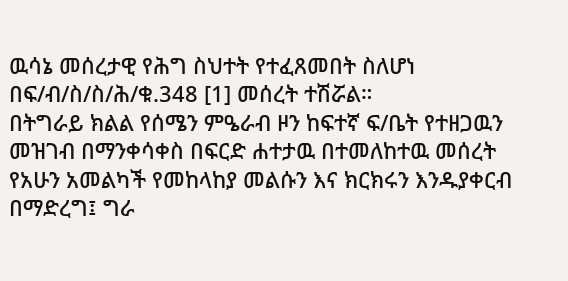ዉሳኔ መሰረታዊ የሕግ ስህተት የተፈጸመበት ስለሆነ በፍ/ብ/ስ/ስ/ሕ/ቁ.348 [1] መሰረት ተሽሯል።
በትግራይ ክልል የሰሜን ምዔራብ ዞን ከፍተኛ ፍ/ቤት የተዘጋዉን መዝገብ በማንቀሳቀስ በፍርድ ሐተታዉ በተመለከተዉ መሰረት የአሁን አመልካች የመከላከያ መልሱን እና ክርክሩን እንዱያቀርብ በማድረግ፤ ግራ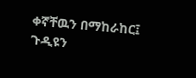ቀኛቸዉን በማከራከር፤ ጉዲዩን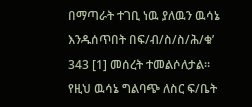በማጣራት ተገቢ ነዉ ያለዉን ዉሳኔ እንዱሰጥበት በፍ/ብ/ስ/ስ/ሕ/ቁ’ 343 [1] መሰረት ተመልሶለታል።
የዚህ ዉሳኔ ግልባጭ ለስር ፍ/ቤት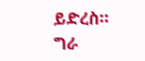ይድረስ።
ግራ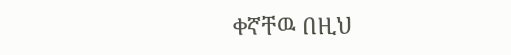ቀኛቸዉ በዚህ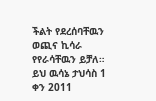ችልት የደረሰባቸዉን ወጪና ኪሳራ የየራሳቸዉን ይቻለ።
ይህ ዉሳኔ ታህሳስ 1 ቀን 2011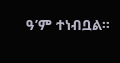ዓ’ም ተነብቧል።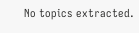No topics extracted.